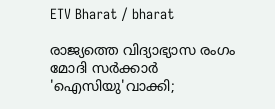ETV Bharat / bharat

രാജ്യത്തെ വിദ്യാഭ്യാസ രംഗം മോദി സർക്കാർ 'ഐസിയു'വാക്കി;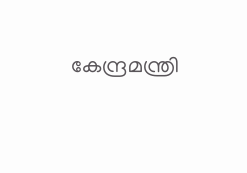കേന്ദ്രമന്ത്രി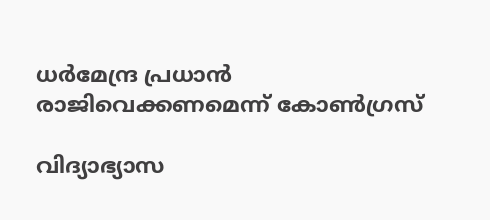ധർമേന്ദ്ര പ്രധാൻ രാജിവെക്കണമെന്ന് കോൺഗ്രസ്

വിദ്യാഭ്യാസ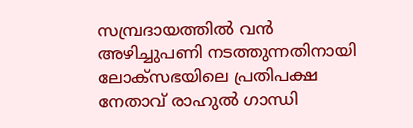സമ്പ്രദായത്തിൽ വൻ അഴിച്ചുപണി നടത്തുന്നതിനായി ലോക്‌സഭയിലെ പ്രതിപക്ഷ നേതാവ് രാഹുൽ ഗാന്ധി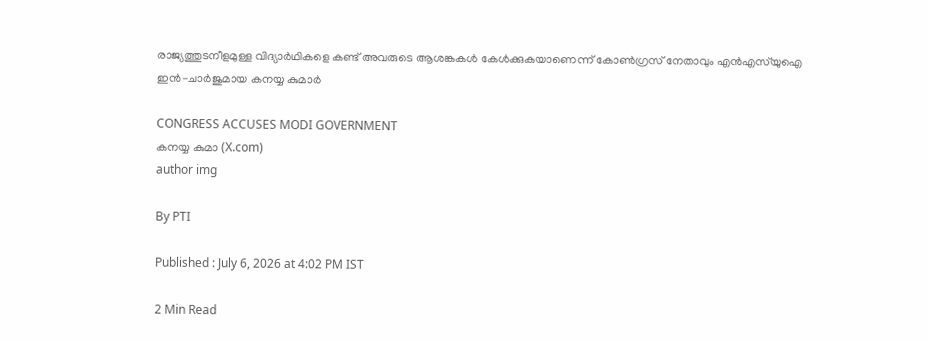രാജ്യത്തുടനീളമുള്ള വിദ്യാർഥികളെ കണ്ട് അവരുടെ ആശങ്കകൾ കേൾക്കുകയാണെന്ന് കോൺഗ്രസ് നേതാവും എൻഎസ്‌യുഐ ഇൻ-ചാർജുമായ കനയ്യ കുമാർ

CONGRESS ACCUSES MODI GOVERNMENT
കനയ്യ കുമാ (X.com)
author img

By PTI

Published : July 6, 2026 at 4:02 PM IST

2 Min Read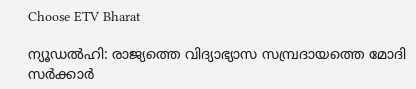Choose ETV Bharat

ന്യൂഡൽഹി: രാജ്യത്തെ വിദ്യാഭ്യാസ സമ്പ്രദായത്തെ മോദി സർക്കാർ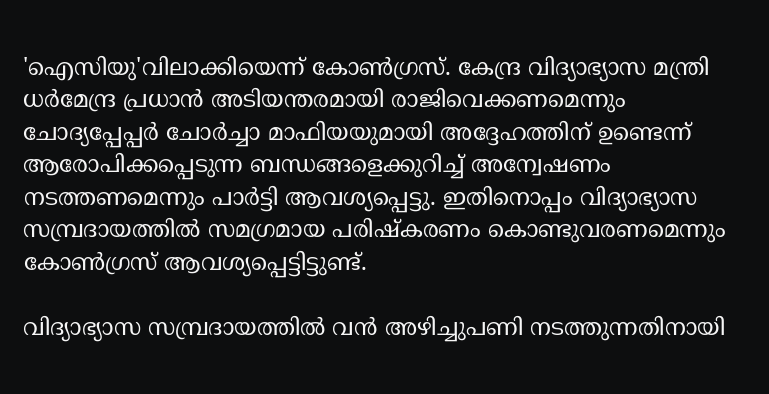'ഐസിയു'വിലാക്കിയെന്ന് കോൺഗ്രസ്. കേന്ദ്ര വിദ്യാഭ്യാസ മന്ത്രി ധർമേന്ദ്ര പ്രധാൻ അടിയന്തരമായി രാജിവെക്കണമെന്നും ചോദ്യപ്പേപ്പർ ചോർച്ചാ മാഫിയയുമായി അദ്ദേഹത്തിന് ഉണ്ടെന്ന് ആരോപിക്കപ്പെടുന്ന ബന്ധങ്ങളെക്കുറിച്ച് അന്വേഷണം നടത്തണമെന്നും പാർട്ടി ആവശ്യപ്പെട്ടു. ഇതിനൊപ്പം വിദ്യാഭ്യാസ സമ്പ്രദായത്തിൽ സമഗ്രമായ പരിഷ്കരണം കൊണ്ടുവരണമെന്നും കോൺഗ്രസ് ആവശ്യപ്പെട്ടിട്ടുണ്ട്.

വിദ്യാഭ്യാസ സമ്പ്രദായത്തിൽ വൻ അഴിച്ചുപണി നടത്തുന്നതിനായി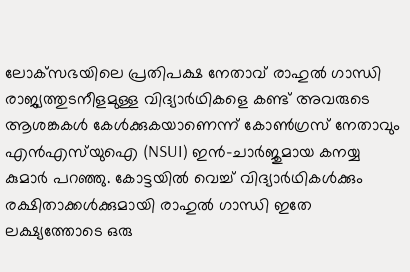ലോക്‌സഭയിലെ പ്രതിപക്ഷ നേതാവ് രാഹുൽ ഗാന്ധി രാജ്യത്തുടനീളമുള്ള വിദ്യാർഥികളെ കണ്ട് അവരുടെ ആശങ്കകൾ കേൾക്കുകയാണെന്ന് കോൺഗ്രസ് നേതാവും എൻഎസ്‌യുഐ (NSUI) ഇൻ-ചാർജുമായ കനയ്യ കുമാർ പറഞ്ഞു. കോട്ടയിൽ വെച്ച് വിദ്യാർഥികൾക്കും രക്ഷിതാക്കൾക്കുമായി രാഹുൽ ഗാന്ധി ഇതേ ലക്ഷ്യത്തോടെ ഒരു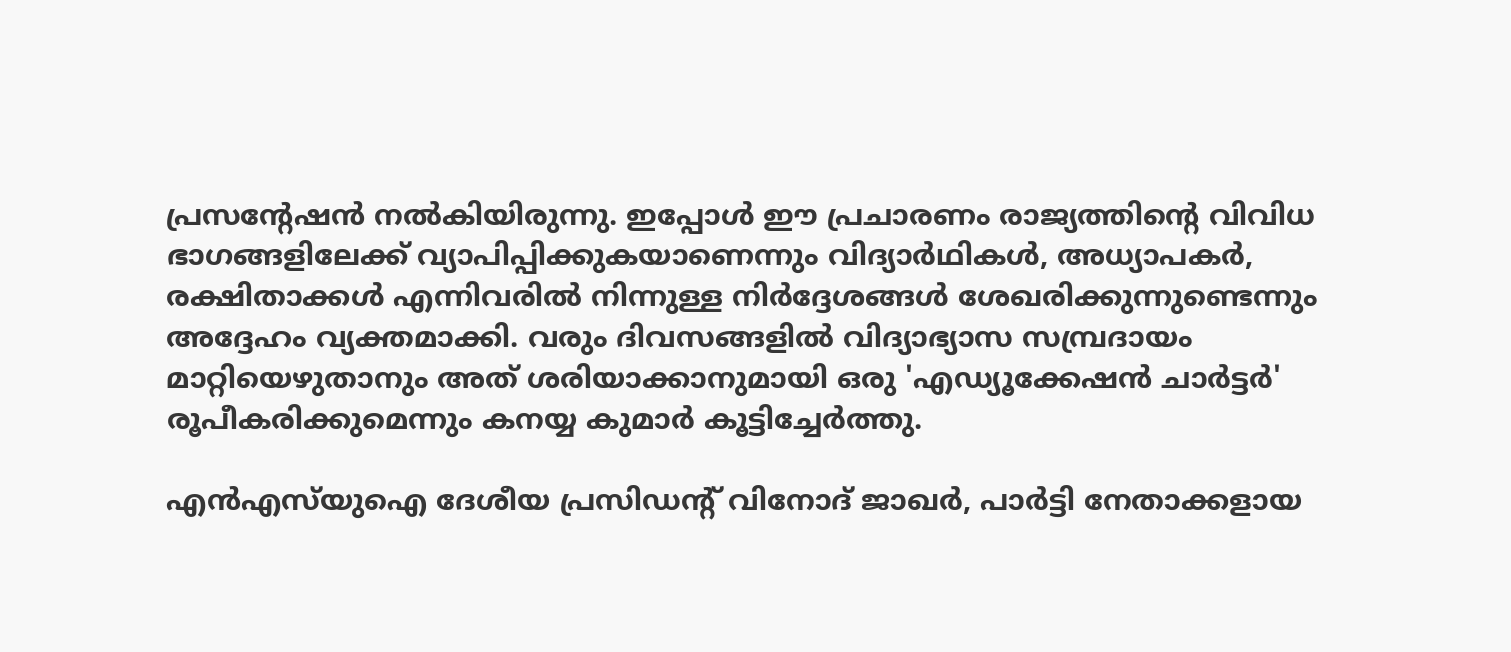പ്രസൻ്റേഷൻ നൽകിയിരുന്നു. ഇപ്പോൾ ഈ പ്രചാരണം രാജ്യത്തിൻ്റെ വിവിധ ഭാഗങ്ങളിലേക്ക് വ്യാപിപ്പിക്കുകയാണെന്നും വിദ്യാർഥികൾ, അധ്യാപകർ, രക്ഷിതാക്കൾ എന്നിവരിൽ നിന്നുള്ള നിർദ്ദേശങ്ങൾ ശേഖരിക്കുന്നുണ്ടെന്നും അദ്ദേഹം വ്യക്തമാക്കി. വരും ദിവസങ്ങളിൽ വിദ്യാഭ്യാസ സമ്പ്രദായം മാറ്റിയെഴുതാനും അത് ശരിയാക്കാനുമായി ഒരു 'എഡ്യൂക്കേഷൻ ചാർട്ടർ' രൂപീകരിക്കുമെന്നും കനയ്യ കുമാർ കൂട്ടിച്ചേർത്തു.

എൻഎസ്‌യുഐ ദേശീയ പ്രസിഡൻ്റ് വിനോദ് ജാഖർ, പാർട്ടി നേതാക്കളായ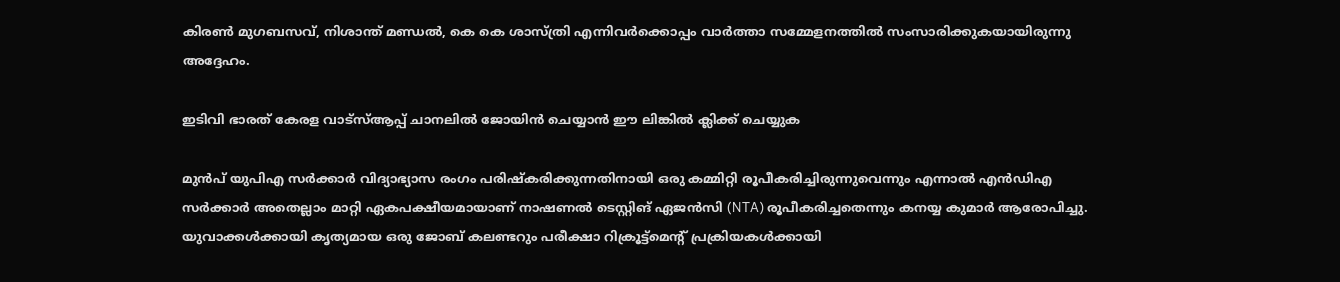കിരൺ മുഗബസവ്, നിശാന്ത് മണ്ഡൽ, കെ കെ ശാസ്ത്രി എന്നിവർക്കൊപ്പം വാർത്താ സമ്മേളനത്തിൽ സംസാരിക്കുകയായിരുന്നു അദ്ദേഹം.

ഇടിവി ഭാരത് കേരള വാട്‌സ്‌ആപ്പ് ചാനലില്‍ ജോയിന്‍ ചെയ്യാന്‍ ഈ ലിങ്കില്‍ ക്ലിക്ക് ചെയ്യുക

മുൻപ് യുപിഎ സർക്കാർ വിദ്യാഭ്യാസ രംഗം പരിഷ്കരിക്കുന്നതിനായി ഒരു കമ്മിറ്റി രൂപീകരിച്ചിരുന്നുവെന്നും എന്നാൽ എൻഡിഎ സർക്കാർ അതെല്ലാം മാറ്റി ഏകപക്ഷീയമായാണ് നാഷണൽ ടെസ്റ്റിങ് ഏജൻസി (NTA) രൂപീകരിച്ചതെന്നും കനയ്യ കുമാർ ആരോപിച്ചു. യുവാക്കൾക്കായി കൃത്യമായ ഒരു ജോബ് കലണ്ടറും പരീക്ഷാ റിക്രൂട്ട്‌മെൻ്റ് പ്രക്രിയകൾക്കായി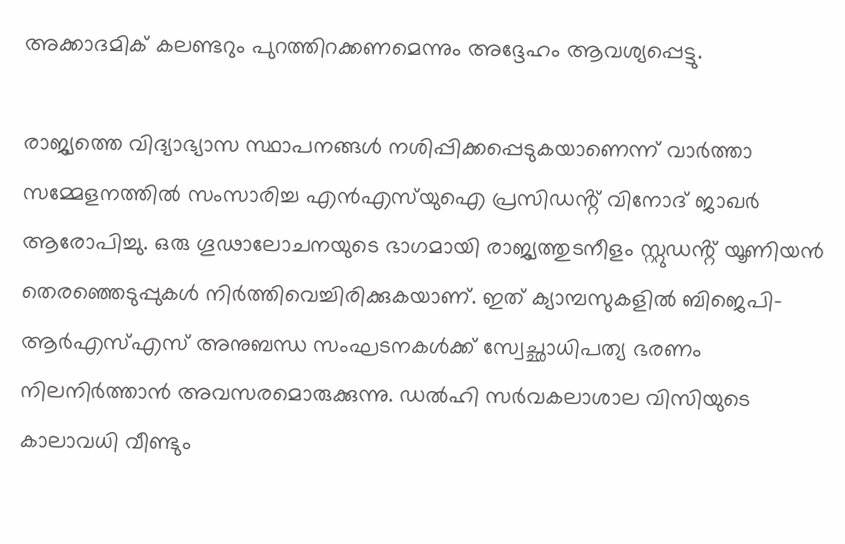അക്കാദമിക് കലണ്ടറും പുറത്തിറക്കണമെന്നും അദ്ദേഹം ആവശ്യപ്പെട്ടു.

രാജ്യത്തെ വിദ്യാഭ്യാസ സ്ഥാപനങ്ങൾ നശിപ്പിക്കപ്പെടുകയാണെന്ന് വാർത്താ സമ്മേളനത്തിൽ സംസാരിച്ച എൻഎസ്‌യുഐ പ്രസിഡൻ്റ് വിനോദ് ജാഖർ ആരോപിച്ചു. ഒരു ഗൂഢാലോചനയുടെ ഭാഗമായി രാജ്യത്തുടനീളം സ്റ്റുഡൻ്റ് യൂണിയൻ തെരഞ്ഞെടുപ്പുകൾ നിർത്തിവെച്ചിരിക്കുകയാണ്. ഇത് ക്യാമ്പസുകളിൽ ബിജെപി-ആർഎസ്എസ് അനുബന്ധ സംഘടനകൾക്ക് സ്വേച്ഛാധിപത്യ ഭരണം നിലനിർത്താൻ അവസരമൊരുക്കുന്നു. ഡൽഹി സർവകലാശാല വിസിയുടെ കാലാവധി വീണ്ടും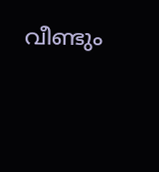വീണ്ടും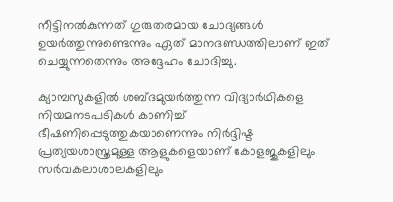നീട്ടിനൽകുന്നത് ഗുരുതരമായ ചോദ്യങ്ങൾ ഉയർത്തുന്നുണ്ടെന്നും ഏത് മാനദണ്ഡത്തിലാണ് ഇത് ചെയ്യുന്നതെന്നും അദ്ദേഹം ചോദിച്ചു.

ക്യാമ്പസുകളിൽ ശബ്ദമുയർത്തുന്ന വിദ്യാർഥികളെ നിയമനടപടികൾ കാണിച്ച് ഭീഷണിപ്പെടുത്തുകയാണെന്നും നിർദ്ദിഷ്ട പ്രത്യയശാസ്ത്രമുള്ള ആളുകളെയാണ് കോളജുകളിലും സർവകലാശാലകളിലും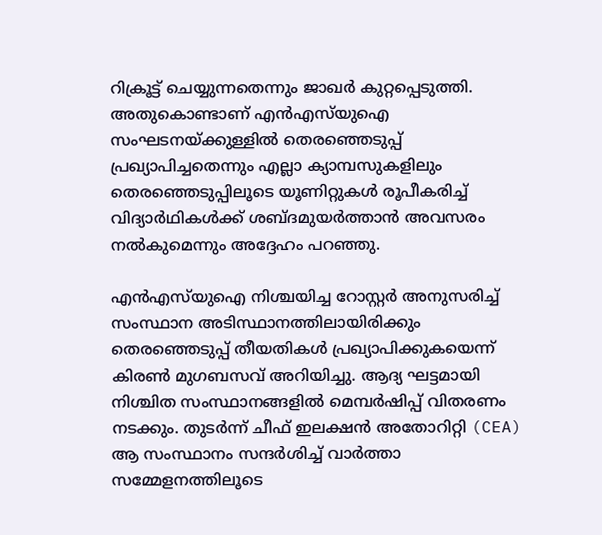റിക്രൂട്ട് ചെയ്യുന്നതെന്നും ജാഖർ കുറ്റപ്പെടുത്തി. അതുകൊണ്ടാണ് എൻഎസ്‌യുഐ സംഘടനയ്ക്കുള്ളിൽ തെരഞ്ഞെടുപ്പ് പ്രഖ്യാപിച്ചതെന്നും എല്ലാ ക്യാമ്പസുകളിലും തെരഞ്ഞെടുപ്പിലൂടെ യൂണിറ്റുകൾ രൂപീകരിച്ച് വിദ്യാർഥികൾക്ക് ശബ്ദമുയർത്താൻ അവസരം നൽകുമെന്നും അദ്ദേഹം പറഞ്ഞു.

എൻഎസ്‌യുഐ നിശ്ചയിച്ച റോസ്റ്റര്‍ അനുസരിച്ച് സംസ്ഥാന അടിസ്ഥാനത്തിലായിരിക്കും തെരഞ്ഞെടുപ്പ് തീയതികൾ പ്രഖ്യാപിക്കുകയെന്ന് കിരൺ മുഗബസവ് അറിയിച്ചു. ആദ്യ ഘട്ടമായി നിശ്ചിത സംസ്ഥാനങ്ങളിൽ മെമ്പർഷിപ്പ് വിതരണം നടക്കും. തുടർന്ന് ചീഫ് ഇലക്ഷൻ അതോറിറ്റി (CEA) ആ സംസ്ഥാനം സന്ദർശിച്ച് വാർത്താ സമ്മേളനത്തിലൂടെ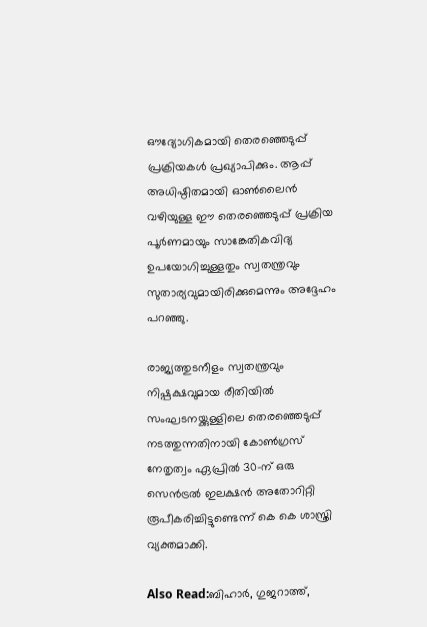ഔദ്യോഗികമായി തെരഞ്ഞെടുപ്പ് പ്രക്രിയകൾ പ്രഖ്യാപിക്കും. ആപ്പ് അധിഷ്ഠിതമായി ഓൺലൈൻ വഴിയുള്ള ഈ തെരഞ്ഞെടുപ്പ് പ്രക്രിയ പൂർണമായും സാങ്കേതികവിദ്യ ഉപയോഗിച്ചുള്ളതും സ്വതന്ത്രവും സുതാര്യവുമായിരിക്കുമെന്നും അദ്ദേഹം പറഞ്ഞു.

രാജ്യത്തുടനീളം സ്വതന്ത്രവും നിഷ്പക്ഷവുമായ രീതിയിൽ സംഘടനയ്ക്കുള്ളിലെ തെരഞ്ഞെടുപ്പ് നടത്തുന്നതിനായി കോൺഗ്രസ് നേതൃത്വം ഏപ്രിൽ 30-ന് ഒരു സെൻട്രൽ ഇലക്ഷൻ അതോറിറ്റി രൂപീകരിച്ചിട്ടുണ്ടെന്ന് കെ കെ ശാസ്ത്രി വ്യക്തമാക്കി.

Also Read:ബിഹാർ, ഗുജറാത്ത്,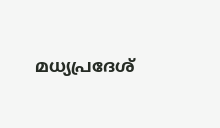മധ്യപ്രദേശ്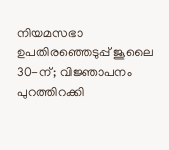നിയമസഭാ ഉപതിരഞ്ഞെടുപ്പ് ജൂലൈ 30-ന്; വിജ്ഞാപനം പുറത്തിറക്കി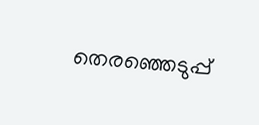തെരഞ്ഞെടുപ്പ്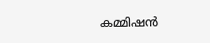കമ്മിഷൻ